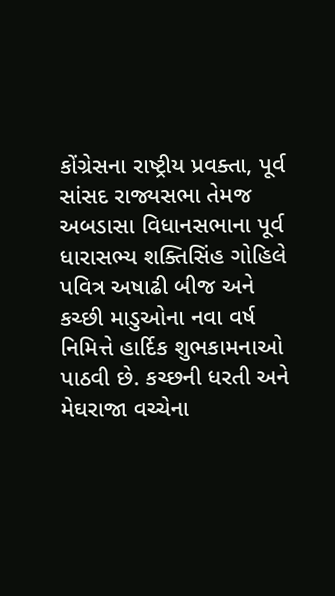કોંગ્રેસના રાષ્ટ્રીય પ્રવક્તા, પૂર્વ સાંસદ રાજ્યસભા તેમજ અબડાસા વિધાનસભાના પૂર્વ ધારાસભ્ય શક્તિસિંહ ગોહિલે પવિત્ર અષાઢી બીજ અને કચ્છી માડુઓના નવા વર્ષ નિમિત્તે હાર્દિક શુભકામનાઓ પાઠવી છે. કચ્છની ધરતી અને મેઘરાજા વચ્ચેના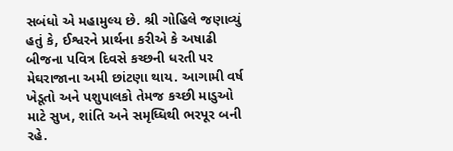સબંધો એ મહામુલ્ય છે. શ્રી ગોહિલે જણાવ્યું હતું કે, ઈશ્વરને પ્રાર્થના કરીએ કે અષાઢી બીજના પવિત્ર દિવસે કચ્છની ધરતી પર મેઘરાજાના અમી છાંટણા થાય. આગામી વર્ષ ખેડૂતો અને પશુપાલકો તેમજ કચ્છી માડુઓ માટે સુખ, શાંતિ અને સમૃધ્ધિથી ભરપૂર બની રહે.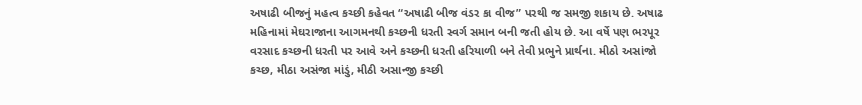અષાઢી બીજનું મહત્વ કચ્છી કહેવત “અષાઢી બીજ વંડર કા વીજ” પરથી જ સમજી શકાય છે. અષાઢ મહિનામાં મેઘરાજાના આગમનથી કચ્છની ધરતી સ્વર્ગ સમાન બની જતી હોય છે. આ વર્ષે પણ ભરપૂર વરસાદ કચ્છની ધરતી પર આવે અને કચ્છની ધરતી હરિયાળી બને તેવી પ્રભુને પ્રાર્થના. મીઠો અસાંજો કચ્છ, મીઠા અસંજા માંડું, મીઠી અસાન્જી કચ્છી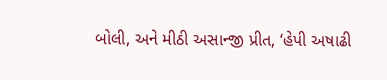બોલી, અને મીઠી અસાન્જી પ્રીત, ‘હેપી અષાઢી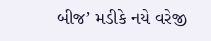બીજ’ મડીકે નયે વરેજી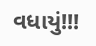વધાયું!!!